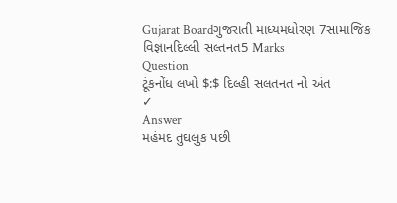Gujarat Boardગુજરાતી માધ્યમધોરણ 7સામાજિક વિજ્ઞાનદિલ્લી સલ્તનત5 Marks
Question
ટૂંકનોંધ લખો $:$ દિલ્હી સલતનત નો અંત
✓
Answer
મહંમદ તુઘલુક પછી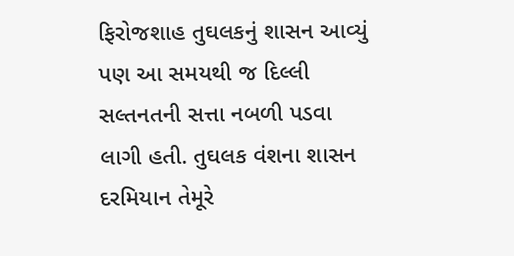ફિરોજશાહ તુઘલકનું શાસન આવ્યું પણ આ સમયથી જ દિલ્લી સલ્તનતની સત્તા નબળી પડવા લાગી હતી. તુઘલક વંશના શાસન દરમિયાન તેમૂરે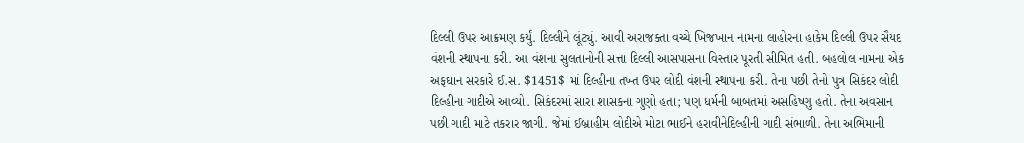દિલ્લી ઉપર આક્રમણ કર્યું. દિલ્લીને લૂંટ્યું. આવી અરાજક્તા વચ્ચે ખિજખાન નામના લાહોરના હાકેમ દિલ્લી ઉપર સૈયદ વંશની સ્થાપના કરી. આ વંશના સુલતાનોની સત્તા દિલ્લી આસપાસના વિસ્તાર પૂરતી સીમિત હતી. બહલોલ નામના એક અફઘાન સરકારે ઈ.સ. $1451$ માં દિલ્હીના તખ્ત ઉપર લોદી વંશની સ્થાપના કરી. તેના પછી તેનો પુત્ર સિકંદર લોદી દિલ્હીના ગાદીએ આવ્યો. સિકંદરમાં સારા શાસકના ગુણો હતા; પણ ધર્મની બાબતમાં અસહિષ્ણુ હતો. તેના અવસાન પછી ગાદી માટે તકરાર જાગી. જેમાં ઈબ્રાહીમ લોદીએ મોટા ભાઈને હરાવીનેદિલ્હીની ગાદી સંભાળી. તેના અભિમાની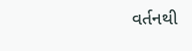વર્તનથી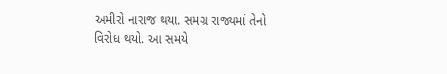અમીરો નારાજ થયા. સમગ્ર રાજ્યમાં તેનો વિરોધ થયો. આ સમયે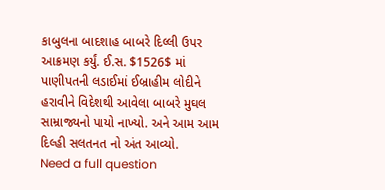કાબુલના બાદશાહ બાબરે દિલ્લી ઉપર આક્રમણ કર્યું. ઈ.સ. $1526$ માં પાણીપતની લડાઈમાં ઈબ્રાહીમ લોદીને હરાવીને વિદેશથી આવેલા બાબરે મુઘલ સામ્રાજ્યનો પાયો નાખ્યો. અને આમ આમ દિલ્હી સલતનત નો અંત આવ્યો.
Need a full question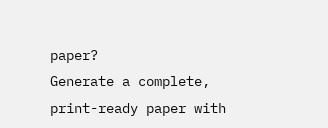paper?
Generate a complete, print-ready paper with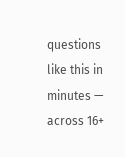questions like this in minutes — across 16+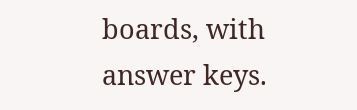boards, with answer keys.